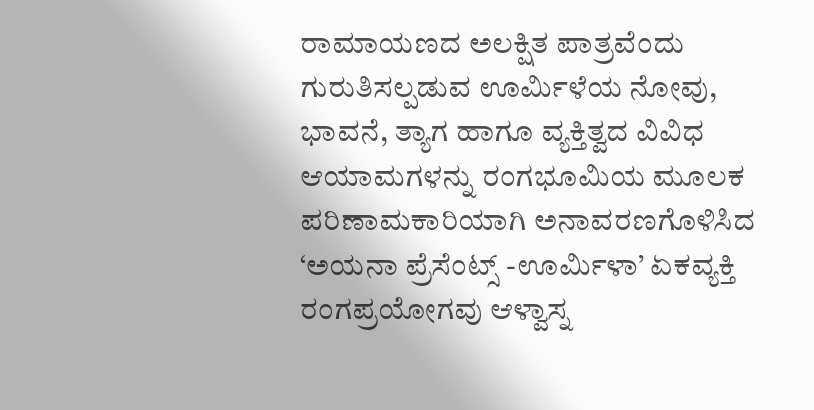ರಾಮಾಯಣದ ಅಲಕ್ಷಿತ ಪಾತ್ರವೆಂದು ಗುರುತಿಸಲ್ಪಡುವ ಊರ್ಮಿಳೆಯ ನೋವು, ಭಾವನೆ, ತ್ಯಾಗ ಹಾಗೂ ವ್ಯಕ್ತಿತ್ವದ ವಿವಿಧ ಆಯಾಮಗಳನ್ನು ರಂಗಭೂಮಿಯ ಮೂಲಕ ಪರಿಣಾಮಕಾರಿಯಾಗಿ ಅನಾವರಣಗೊಳಿಸಿದ ‘ಅಯನಾ ಪ್ರೆಸೆಂಟ್ಸ್ -ಊರ್ಮಿಳಾ’ ಏಕವ್ಯಕ್ತಿ ರಂಗಪ್ರಯೋಗವು ಆಳ್ವಾಸ್ನ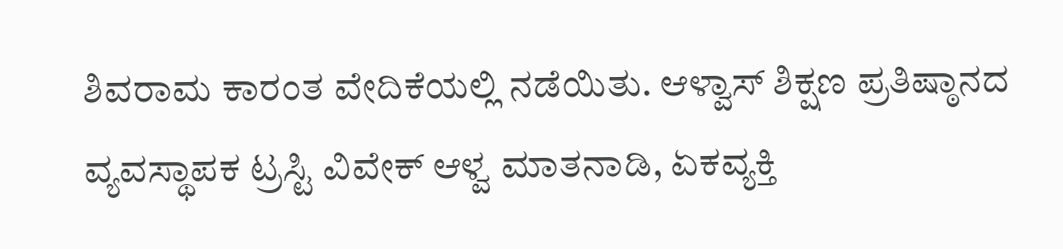ಶಿವರಾಮ ಕಾರಂತ ವೇದಿಕೆಯಲ್ಲಿ ನಡೆಯಿತು. ಆಳ್ವಾಸ್ ಶಿಕ್ಷಣ ಪ್ರತಿಷ್ಠಾನದ ವ್ಯವಸ್ಥಾಪಕ ಟ್ರಸ್ಟಿ ವಿವೇಕ್ ಆಳ್ವ ಮಾತನಾಡಿ, ಏಕವ್ಯಕ್ತಿ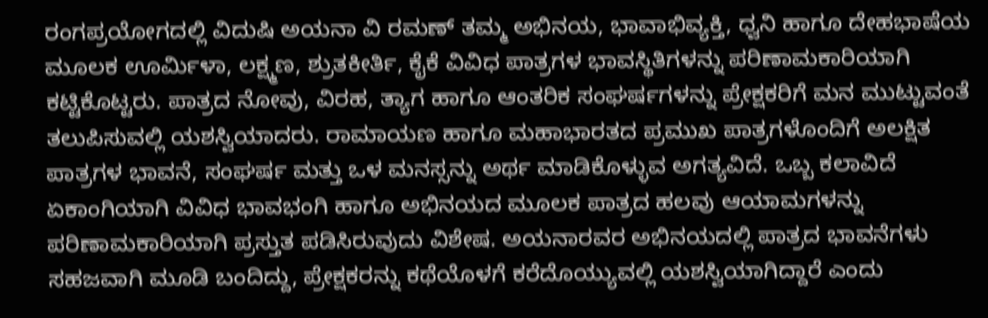ರಂಗಪ್ರಯೋಗದಲ್ಲಿ ವಿದುಷಿ ಅಯನಾ ವಿ ರಮಣ್ ತಮ್ಮ ಅಭಿನಯ, ಭಾವಾಭಿವ್ಯಕ್ತಿ, ಧ್ವನಿ ಹಾಗೂ ದೇಹಭಾಷೆಯ ಮೂಲಕ ಊರ್ಮಿಳಾ, ಲಕ್ಷ್ಮಣ, ಶ್ರುತಕೀರ್ತಿ, ಕೈಕೆ ವಿವಿಧ ಪಾತ್ರಗಳ ಭಾವಸ್ಥಿತಿಗಳನ್ನು ಪರಿಣಾಮಕಾರಿಯಾಗಿ ಕಟ್ಟಿಕೊಟ್ಟರು. ಪಾತ್ರದ ನೋವು, ವಿರಹ, ತ್ಯಾಗ ಹಾಗೂ ಆಂತರಿಕ ಸಂಘರ್ಷಗಳನ್ನು ಪ್ರೇಕ್ಷಕರಿಗೆ ಮನ ಮುಟ್ಟುವಂತೆ ತಲುಪಿಸುವಲ್ಲಿ ಯಶಸ್ವಿಯಾದರು. ರಾಮಾಯಣ ಹಾಗೂ ಮಹಾಭಾರತದ ಪ್ರಮುಖ ಪಾತ್ರಗಳೊಂದಿಗೆ ಅಲಕ್ಷಿತ ಪಾತ್ರಗಳ ಭಾವನೆ, ಸಂಘರ್ಷ ಮತ್ತು ಒಳ ಮನಸ್ಸನ್ನು ಅರ್ಥ ಮಾಡಿಕೊಳ್ಳುವ ಅಗತ್ಯವಿದೆ. ಒಬ್ಬ ಕಲಾವಿದೆ ಏಕಾಂಗಿಯಾಗಿ ವಿವಿಧ ಭಾವಭಂಗಿ ಹಾಗೂ ಅಭಿನಯದ ಮೂಲಕ ಪಾತ್ರದ ಹಲವು ಆಯಾಮಗಳನ್ನು ಪರಿಣಾಮಕಾರಿಯಾಗಿ ಪ್ರಸ್ತುತ ಪಡಿಸಿರುವುದು ವಿಶೇಷ. ಅಯನಾರವರ ಅಭಿನಯದಲ್ಲಿ ಪಾತ್ರದ ಭಾವನೆಗಳು ಸಹಜವಾಗಿ ಮೂಡಿ ಬಂದಿದ್ದು, ಪ್ರೇಕ್ಷಕರನ್ನು ಕಥೆಯೊಳಗೆ ಕರೆದೊಯ್ಯುವಲ್ಲಿ ಯಶಸ್ವಿಯಾಗಿದ್ದಾರೆ ಎಂದು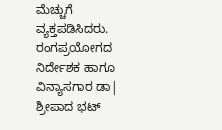ಮೆಚ್ಚುಗೆ ವ್ಯಕ್ತಪಡಿಸಿದರು.
ರಂಗಪ್ರಯೋಗದ ನಿರ್ದೇಶಕ ಹಾಗೂ ವಿನ್ಯಾಸಗಾರ ಡಾ| ಶ್ರೀಪಾದ ಭಟ್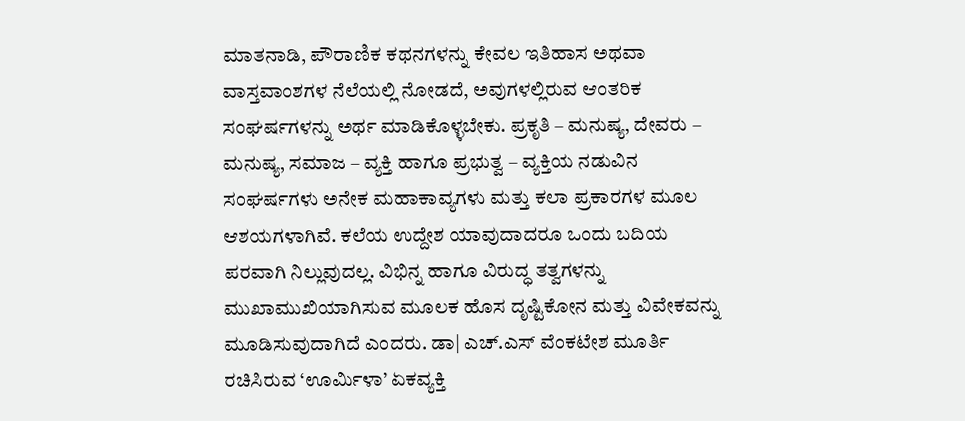ಮಾತನಾಡಿ, ಪೌರಾಣಿಕ ಕಥನಗಳನ್ನು ಕೇವಲ ಇತಿಹಾಸ ಅಥವಾ ವಾಸ್ತವಾಂಶಗಳ ನೆಲೆಯಲ್ಲಿ ನೋಡದೆ, ಅವುಗಳಲ್ಲಿರುವ ಆಂತರಿಕ ಸಂಘರ್ಷಗಳನ್ನು ಅರ್ಥ ಮಾಡಿಕೊಳ್ಳಬೇಕು. ಪ್ರಕೃತಿ – ಮನುಷ್ಯ, ದೇವರು – ಮನುಷ್ಯ, ಸಮಾಜ – ವ್ಯಕ್ತಿ ಹಾಗೂ ಪ್ರಭುತ್ವ – ವ್ಯಕ್ತಿಯ ನಡುವಿನ ಸಂಘರ್ಷಗಳು ಅನೇಕ ಮಹಾಕಾವ್ಯಗಳು ಮತ್ತು ಕಲಾ ಪ್ರಕಾರಗಳ ಮೂಲ ಆಶಯಗಳಾಗಿವೆ. ಕಲೆಯ ಉದ್ದೇಶ ಯಾವುದಾದರೂ ಒಂದು ಬದಿಯ ಪರವಾಗಿ ನಿಲ್ಲುವುದಲ್ಲ. ವಿಭಿನ್ನ ಹಾಗೂ ವಿರುದ್ಧ ತತ್ವಗಳನ್ನು ಮುಖಾಮುಖಿಯಾಗಿಸುವ ಮೂಲಕ ಹೊಸ ದೃಷ್ಟಿಕೋನ ಮತ್ತು ವಿವೇಕವನ್ನು ಮೂಡಿಸುವುದಾಗಿದೆ ಎಂದರು. ಡಾ| ಎಚ್.ಎಸ್ ವೆಂಕಟೇಶ ಮೂರ್ತಿ ರಚಿಸಿರುವ ‘ಊರ್ಮಿಳಾ’ ಏಕವ್ಯಕ್ತಿ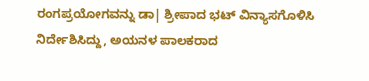ರಂಗಪ್ರಯೋಗವನ್ನು ಡಾ| ಶ್ರೀಪಾದ ಭಟ್ ವಿನ್ಯಾಸಗೊಳಿಸಿ ನಿರ್ದೇಶಿಸಿದ್ದು, ಅಯನಳ ಪಾಲಕರಾದ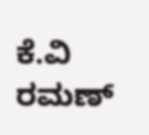ಕೆ.ವಿ ರಮಣ್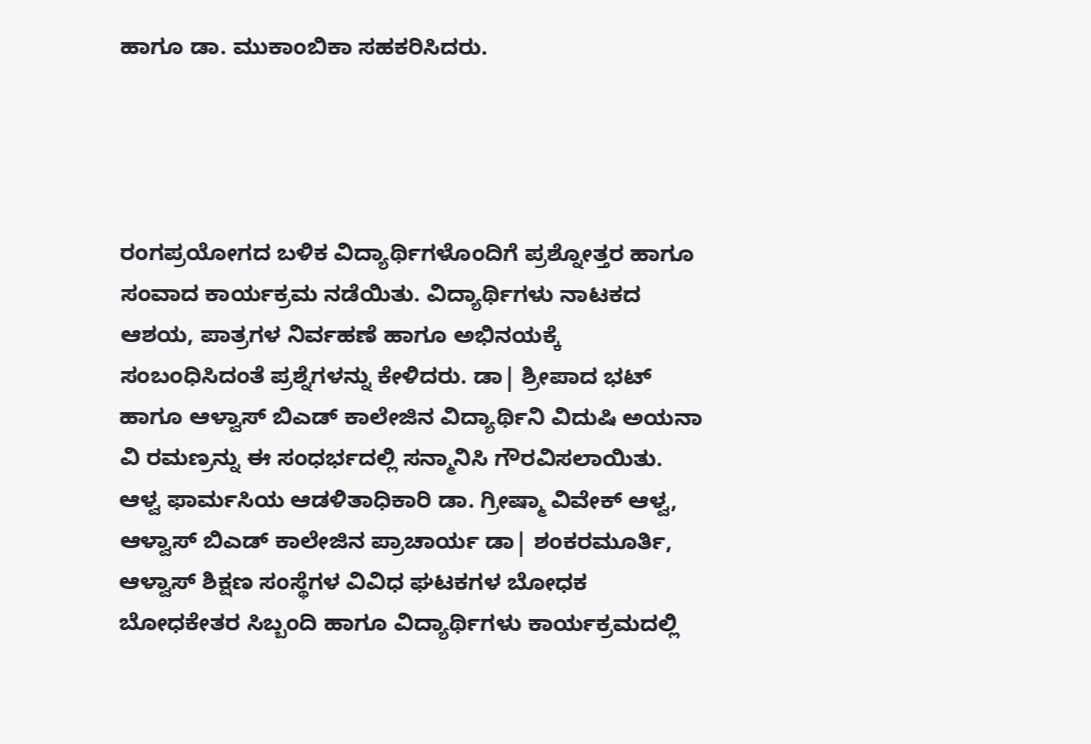ಹಾಗೂ ಡಾ. ಮುಕಾಂಬಿಕಾ ಸಹಕರಿಸಿದರು.




ರಂಗಪ್ರಯೋಗದ ಬಳಿಕ ವಿದ್ಯಾರ್ಥಿಗಳೊಂದಿಗೆ ಪ್ರಶ್ನೋತ್ತರ ಹಾಗೂ ಸಂವಾದ ಕಾರ್ಯಕ್ರಮ ನಡೆಯಿತು. ವಿದ್ಯಾರ್ಥಿಗಳು ನಾಟಕದ ಆಶಯ, ಪಾತ್ರಗಳ ನಿರ್ವಹಣೆ ಹಾಗೂ ಅಭಿನಯಕ್ಕೆ ಸಂಬಂಧಿಸಿದಂತೆ ಪ್ರಶ್ನೆಗಳನ್ನು ಕೇಳಿದರು. ಡಾ| ಶ್ರೀಪಾದ ಭಟ್ ಹಾಗೂ ಆಳ್ವಾಸ್ ಬಿಎಡ್ ಕಾಲೇಜಿನ ವಿದ್ಯಾರ್ಥಿನಿ ವಿದುಷಿ ಅಯನಾ ವಿ ರಮಣ್ರನ್ನು ಈ ಸಂಧರ್ಭದಲ್ಲಿ ಸನ್ಮಾನಿಸಿ ಗೌರವಿಸಲಾಯಿತು. ಆಳ್ವ ಫಾರ್ಮಸಿಯ ಆಡಳಿತಾಧಿಕಾರಿ ಡಾ. ಗ್ರೀಷ್ಮಾ ವಿವೇಕ್ ಆಳ್ವ, ಆಳ್ವಾಸ್ ಬಿಎಡ್ ಕಾಲೇಜಿನ ಪ್ರಾಚಾರ್ಯ ಡಾ| ಶಂಕರಮೂರ್ತಿ, ಆಳ್ವಾಸ್ ಶಿಕ್ಷಣ ಸಂಸ್ಥೆಗಳ ವಿವಿಧ ಘಟಕಗಳ ಬೋಧಕ ಬೋಧಕೇತರ ಸಿಬ್ಬಂದಿ ಹಾಗೂ ವಿದ್ಯಾರ್ಥಿಗಳು ಕಾರ್ಯಕ್ರಮದಲ್ಲಿ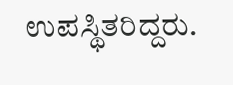ಉಪಸ್ಥಿತರಿದ್ದರು.